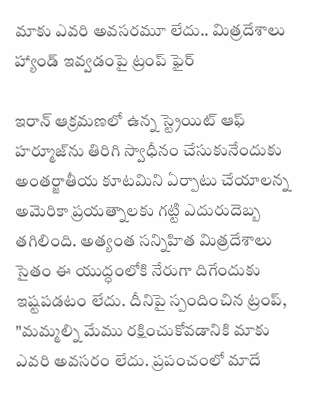మాకు ఎవరి అవసరమూ లేదు.. మిత్రదేశాలు హ్యాండ్‌ ఇవ్వడంపై ట్రంప్ ఫైర్

ఇరాన్ ఆక్రమణలో ఉన్న స్ట్రెయిట్ ఆఫ్ హర్మూజ్‌ను తిరిగి స్వాధీనం చేసుకునేందుకు అంతర్జాతీయ కూటమిని ఏర్పాటు చేయాలన్న అమెరికా ప్రయత్నాలకు గట్టి ఎదురుదెబ్బ తగిలింది. అత్యంత సన్నిహిత మిత్రదేశాలు సైతం ఈ యుద్ధంలోకి నేరుగా దిగేందుకు ఇష్టపడటం లేదు. దీనిపై స్పందించిన ట్రంప్, "మమ్మల్ని మేము రక్షించుకోవడానికి మాకు ఎవరి అవసరం లేదు. ప్రపంచంలో మాదే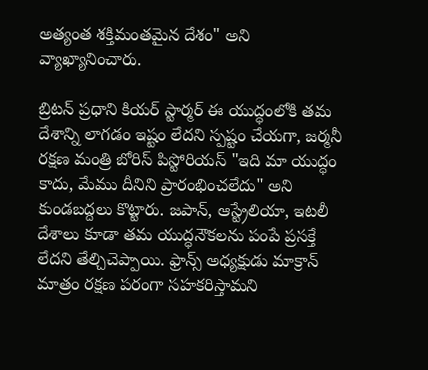అత్యంత శక్తిమంతమైన దేశం" అని వ్యాఖ్యానించారు.

బ్రిటన్ ప్రధాని కియర్ స్టార్మర్ ఈ యుద్ధంలోకి తమ దేశాన్ని లాగడం ఇష్టం లేదని స్పష్టం చేయగా, జర్మనీ రక్షణ మంత్రి బోరిస్ పిస్టోరియస్ "ఇది మా యుద్ధం కాదు, మేము దీనిని ప్రారంభించలేదు" అని కుండబద్దలు కొట్టారు. జపాన్, ఆస్ట్రేలియా, ఇటలీ దేశాలు కూడా తమ యుద్ధనౌకలను పంపే ప్రసక్తే లేదని తేల్చిచెప్పాయి. ఫ్రాన్స్ అధ్యక్షుడు మాక్రాన్ మాత్రం రక్షణ పరంగా సహకరిస్తామని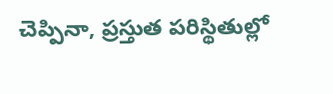చెప్పినా, ప్రస్తుత పరిస్థితుల్లో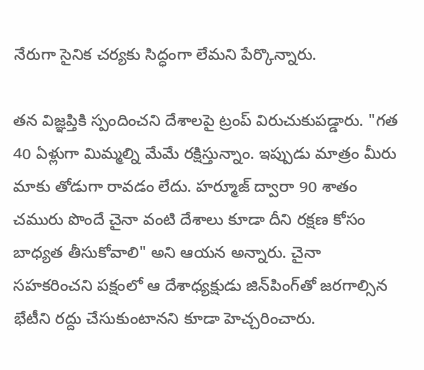నేరుగా సైనిక చర్యకు సిద్ధంగా లేమని పేర్కొన్నారు.

తన విజ్ఞప్తికి స్పందించని దేశాలపై ట్రంప్ విరుచుకుపడ్డారు. "గత 40 ఏళ్లుగా మిమ్మల్ని మేమే రక్షిస్తున్నాం. ఇప్పుడు మాత్రం మీరు మాకు తోడుగా రావడం లేదు. హర్మూజ్ ద్వారా 90 శాతం చమురు పొందే చైనా వంటి దేశాలు కూడా దీని రక్షణ కోసం బాధ్యత తీసుకోవాలి" అని ఆయన అన్నారు. చైనా సహకరించని పక్షంలో ఆ దేశాధ్యక్షుడు జిన్‌పింగ్‌తో జరగాల్సిన భేటీని రద్దు చేసుకుంటానని కూడా హెచ్చరించారు.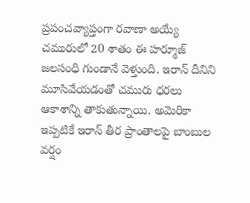ప్రపంచవ్యాప్తంగా రవాణా అయ్యే చమురులో 20 శాతం ఈ హర్మూజ్ జలసంధి గుండానే వెళ్తుంది. ఇరాన్ దీనిని మూసివేయడంతో చమురు ధరలు ఆకాశాన్ని తాకుతున్నాయి. అమెరికా ఇప్పటికే ఇరాన్ తీర ప్రాంతాలపై బాంబుల వర్షం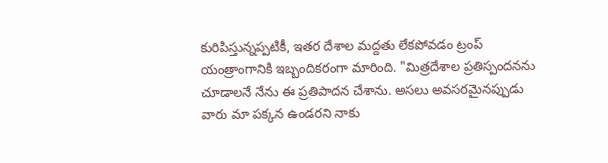కురిపిస్తున్నప్పటికీ, ఇతర దేశాల మద్దతు లేకపోవడం ట్రంప్ యంత్రాంగానికి ఇబ్బందికరంగా మారింది. "మిత్రదేశాల ప్రతిస్పందనను చూడాలనే నేను ఈ ప్రతిపాదన చేశాను. అసలు అవసరమైనప్పుడు వారు మా పక్కన ఉండరని నాకు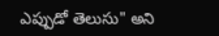ఎప్పుడో తెలుసు" అని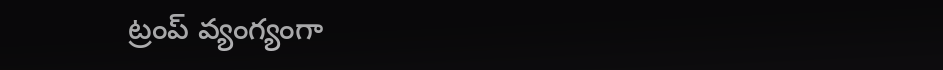ట్రంప్ వ్యంగ్యంగా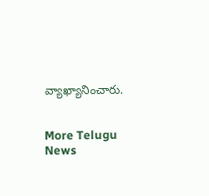వ్యాఖ్యానించారు.


More Telugu News